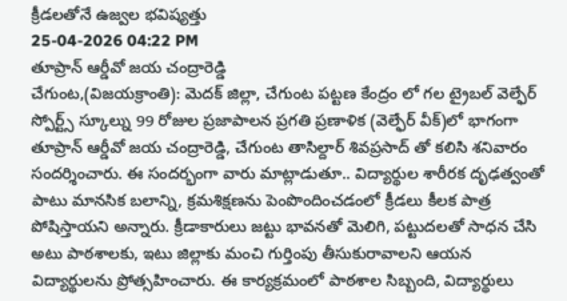క్రీడలతోనే ఉజ్వల భవిష్యత్తు
25-04-2026 04:22 PM
తూప్రాన్ ఆర్డీవో జయ చంద్రారెడ్డి
చేగుంట,(విజయక్రాంతి): మెదక్ జిల్లా, చేగుంట పట్టణ కేంద్రం లో గల ట్రైబల్ వెల్ఫేర్ స్పోర్ట్స్ స్కూల్ను 99 రోజుల ప్రజాపాలన ప్రగతి ప్రణాళిక (వెల్ఫేర్ వీక్)లో భాగంగా తూప్రాన్ ఆర్డీవో జయ చంద్రారెడ్డి, చేగుంట తాసిల్దార్ శివప్రసాద్ తో కలిసి శనివారం సందర్శించారు. ఈ సందర్భంగా వారు మాట్లాడుతూ.. విద్యార్థుల శారీరక దృఢత్వంతో పాటు మానసిక బలాన్ని, క్రమశిక్షణను పెంపొందించడంలో క్రీడలు కీలక పాత్ర పోషిస్తాయని అన్నారు. క్రీడాకారులు జట్టు భావనతో మెలిగి, పట్టుదలతో సాధన చేసి అటు పాఠశాలకు, ఇటు జిల్లాకు మంచి గుర్తింపు తీసుకురావాలని ఆయన విద్యార్థులను ప్రోత్సహించారు. ఈ కార్యక్రమంలో పాఠశాల సిబ్బంది, విద్యార్థులు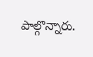పాల్గొన్నారు.